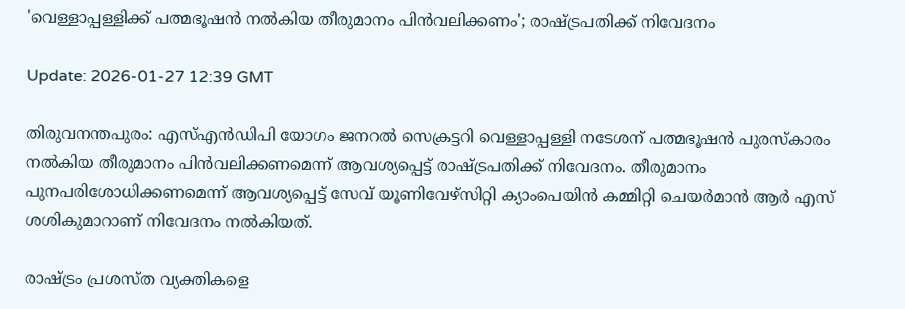'വെള്ളാപ്പള്ളിക്ക് പത്മഭൂഷന്‍ നല്‍കിയ തീരുമാനം പിന്‍വലിക്കണം'; രാഷ്ട്രപതിക്ക് നിവേദനം

Update: 2026-01-27 12:39 GMT

തിരുവനന്തപുരം: എസ്എന്‍ഡിപി യോഗം ജനറല്‍ സെക്രട്ടറി വെള്ളാപ്പള്ളി നടേശന് പത്മഭൂഷന്‍ പുരസ്‌കാരം നല്‍കിയ തീരുമാനം പിന്‍വലിക്കണമെന്ന് ആവശ്യപ്പെട്ട് രാഷ്ട്രപതിക്ക് നിവേദനം. തീരുമാനം പുനപരിശോധിക്കണമെന്ന് ആവശ്യപ്പെട്ട് സേവ് യൂണിവേഴ്‌സിറ്റി ക്യാംപെയിന്‍ കമ്മിറ്റി ചെയര്‍മാന്‍ ആര്‍ എസ് ശശികുമാറാണ് നിവേദനം നല്‍കിയത്.

രാഷ്ട്രം പ്രശസ്ത വ്യക്തികളെ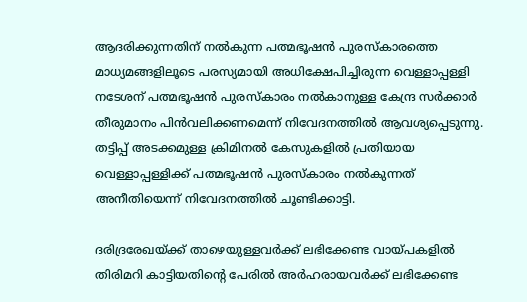ആദരിക്കുന്നതിന് നല്‍കുന്ന പത്മഭൂഷന്‍ പുരസ്‌കാരത്തെ മാധ്യമങ്ങളിലൂടെ പരസ്യമായി അധിക്ഷേപിച്ചിരുന്ന വെള്ളാപ്പള്ളി നടേശന് പത്മഭൂഷന്‍ പുരസ്‌കാരം നല്‍കാനുള്ള കേന്ദ്ര സര്‍ക്കാര്‍ തീരുമാനം പിന്‍വലിക്കണമെന്ന് നിവേദനത്തില്‍ ആവശ്യപ്പെടുന്നു. തട്ടിപ്പ് അടക്കമുള്ള ക്രിമിനല്‍ കേസുകളില്‍ പ്രതിയായ വെള്ളാപ്പള്ളിക്ക് പത്മഭൂഷന്‍ പുരസ്‌കാരം നല്‍കുന്നത് അനീതിയെന്ന് നിവേദനത്തില്‍ ചൂണ്ടിക്കാട്ടി.

ദരിദ്രരേഖയ്ക്ക് താഴെയുള്ളവര്‍ക്ക് ലഭിക്കേണ്ട വായ്പകളില്‍ തിരിമറി കാട്ടിയതിന്റെ പേരില്‍ അര്‍ഹരായവര്‍ക്ക് ലഭിക്കേണ്ട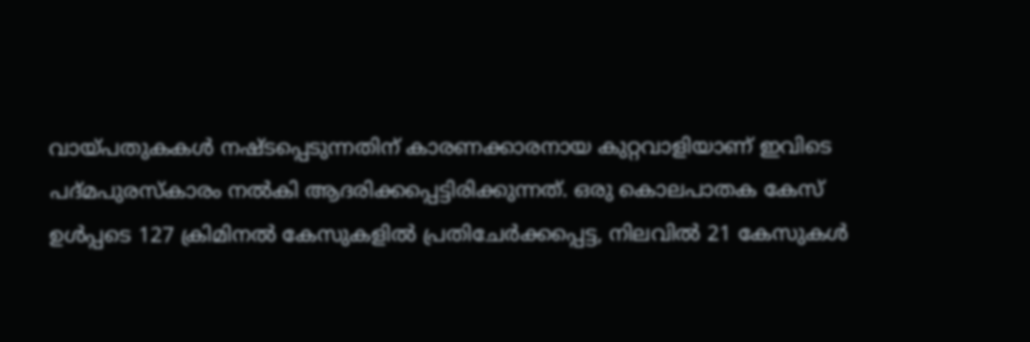വായ്പതുകകള്‍ നഷ്ടപ്പെടുന്നതിന് കാരണക്കാരനായ കുറ്റവാളിയാണ് ഇവിടെ പദ്മപുരസ്‌കാരം നല്‍കി ആദരിക്കപ്പെട്ടിരിക്കുന്നത്. ഒരു കൊലപാതക കേസ് ഉള്‍പ്പടെ 127 ക്രിമിനല്‍ കേസുകളില്‍ പ്രതിചേര്‍ക്കപ്പെട്ട, നിലവില്‍ 21 കേസുകള്‍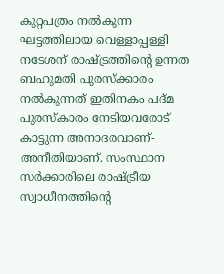കുറ്റപത്രം നല്‍കുന്ന ഘട്ടത്തിലായ വെള്ളാപ്പള്ളി നടേശന് രാഷ്ട്രത്തിന്റെ ഉന്നത ബഹുമതി പുരസ്‌ക്കാരം നല്‍കുന്നത് ഇതിനകം പദ്മ പുരസ്‌കാരം നേടിയവരോട് കാട്ടുന്ന അനാദരവാണ്-അനീതിയാണ്. സംസ്ഥാന സര്‍ക്കാരിലെ രാഷ്ട്രീയ സ്വാധീനത്തിന്റെ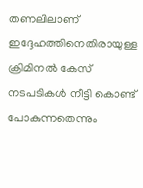തണലിലാണ് ഇദ്ദേഹത്തിനെതിരായുള്ള ക്രിമിനല്‍ കേസ് നടപടികള്‍ നീട്ടി കൊണ്ട് പോകുന്നതെന്നും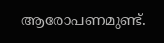ആരോപണമുണ്ട്.